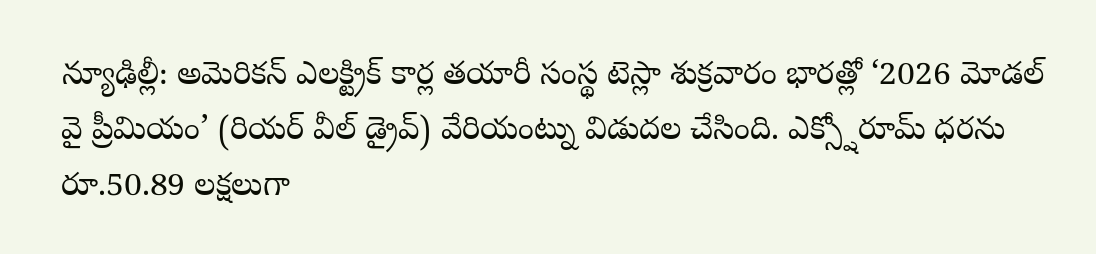న్యూఢిల్లీ: అమెరికన్ ఎలక్ట్రిక్ కార్ల తయారీ సంస్థ టెస్లా శుక్రవారం భారత్లో ‘2026 మోడల్ వై ప్రీమియం’ (రియర్ వీల్ డ్రైవ్) వేరియంట్ను విడుదల చేసింది. ఎక్స్షోరూమ్ ధరను రూ.50.89 లక్షలుగా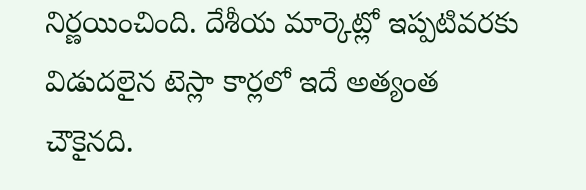నిర్ణయించింది. దేశీయ మార్కెట్లో ఇప్పటివరకు విడుదలైన టెస్లా కార్లలో ఇదే అత్యంత చౌకైనది.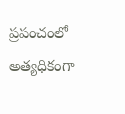ప్రపంచంలో అత్యధికంగా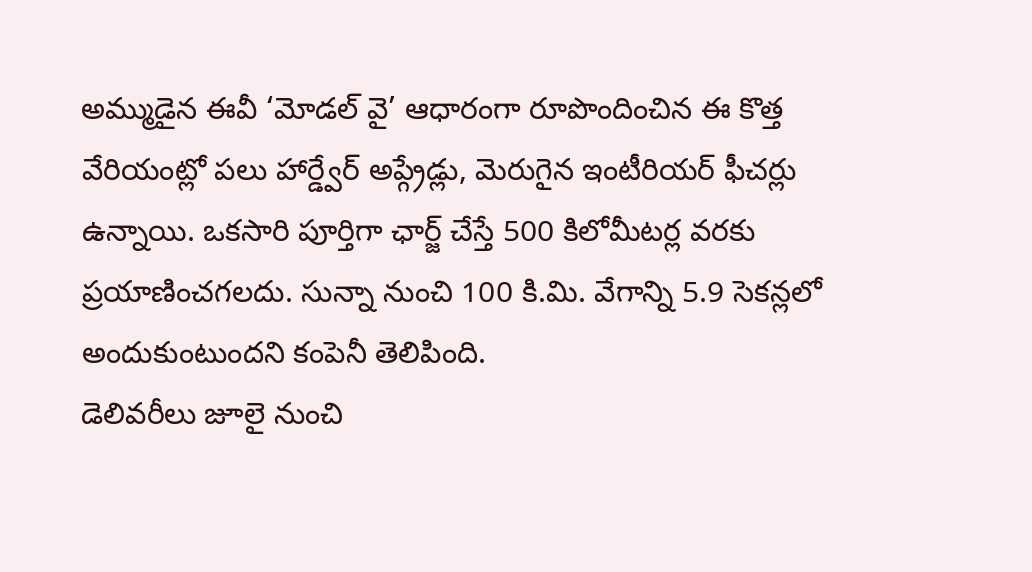అమ్ముడైన ఈవీ ‘మోడల్ వై’ ఆధారంగా రూపొందించిన ఈ కొత్త వేరియంట్లో పలు హార్డ్వేర్ అప్గ్రేడ్లు, మెరుగైన ఇంటీరియర్ ఫీచర్లు ఉన్నాయి. ఒకసారి పూర్తిగా ఛార్జ్ చేస్తే 500 కిలోమీటర్ల వరకు ప్రయాణించగలదు. సున్నా నుంచి 100 కి.మి. వేగాన్ని 5.9 సెకన్లలో అందుకుంటుందని కంపెనీ తెలిపింది.
డెలివరీలు జూలై నుంచి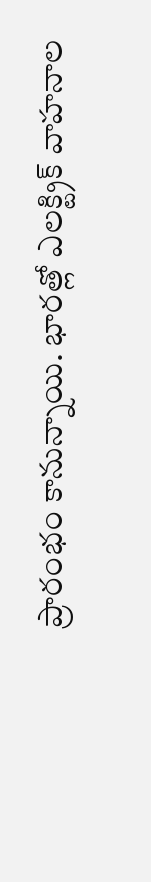ప్రారంభం కానున్నాయి. భారత్లో ఎలక్ట్రిక్ వాహనాల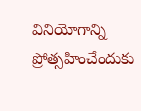వినియోగాన్ని ప్రోత్సహించేందుకు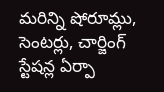మరిన్ని షోరూమ్లు, సెంటర్లు, చార్జింగ్ స్టేషన్ల ఏర్పా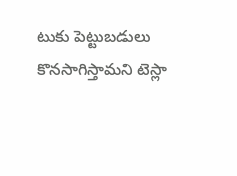టుకు పెట్టుబడులు కొనసాగిస్తామని టెస్లా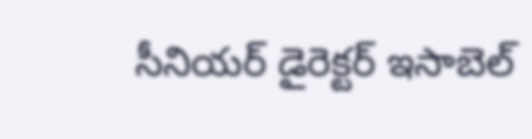సీనియర్ డైరెక్టర్ ఇసాబెల్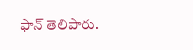ఫాన్ తెలిపారు.